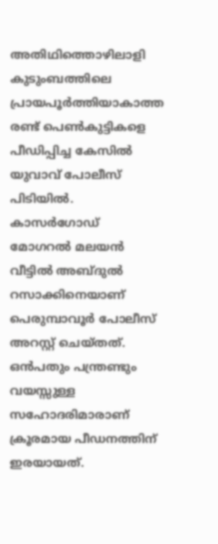അതിഥിത്തൊഴിലാളി കുടുംബത്തിലെ പ്രായപൂർത്തിയാകാത്ത രണ്ട് പെൺകുട്ടികളെ പീഡിപ്പിച്ച കേസിൽ യുവാവ് പോലീസ് പിടിയിൽ. കാസർഗോഡ് മോഗറൽ മലയൻ വീട്ടിൽ അബ്ദുൽ റസാക്കിനെയാണ് പെരുമ്പാവൂർ പോലീസ് അറസ്റ്റ് ചെയ്തത്. ഒൻപതും പന്ത്രണ്ടും വയസ്സുള്ള സഹോദരിമാരാണ് ക്രൂരമായ പീഡനത്തിന് ഇരയായത്.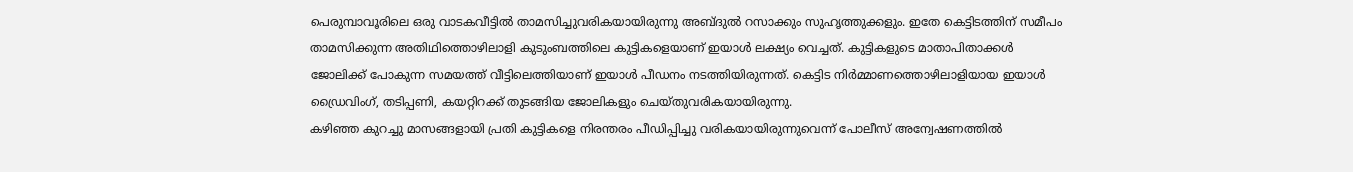പെരുമ്പാവൂരിലെ ഒരു വാടകവീട്ടിൽ താമസിച്ചുവരികയായിരുന്നു അബ്ദുൽ റസാക്കും സുഹൃത്തുക്കളും. ഇതേ കെട്ടിടത്തിന് സമീപം താമസിക്കുന്ന അതിഥിത്തൊഴിലാളി കുടുംബത്തിലെ കുട്ടികളെയാണ് ഇയാൾ ലക്ഷ്യം വെച്ചത്. കുട്ടികളുടെ മാതാപിതാക്കൾ ജോലിക്ക് പോകുന്ന സമയത്ത് വീട്ടിലെത്തിയാണ് ഇയാൾ പീഡനം നടത്തിയിരുന്നത്. കെട്ടിട നിർമ്മാണത്തൊഴിലാളിയായ ഇയാൾ ഡ്രൈവിംഗ്, തടിപ്പണി, കയറ്റിറക്ക് തുടങ്ങിയ ജോലികളും ചെയ്തുവരികയായിരുന്നു.
കഴിഞ്ഞ കുറച്ചു മാസങ്ങളായി പ്രതി കുട്ടികളെ നിരന്തരം പീഡിപ്പിച്ചു വരികയായിരുന്നുവെന്ന് പോലീസ് അന്വേഷണത്തിൽ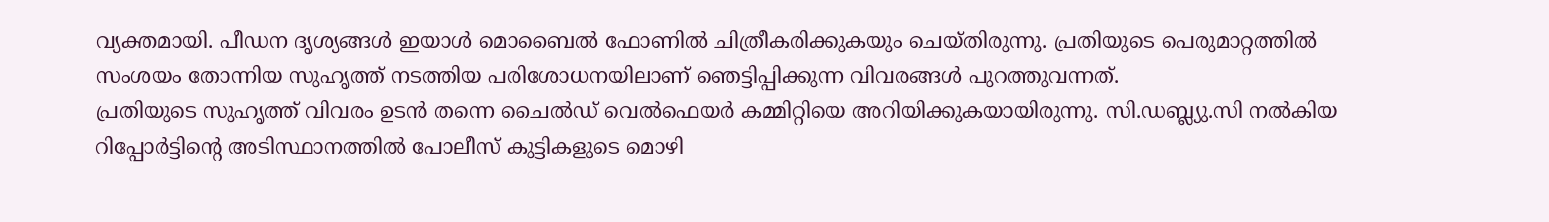വ്യക്തമായി. പീഡന ദൃശ്യങ്ങൾ ഇയാൾ മൊബൈൽ ഫോണിൽ ചിത്രീകരിക്കുകയും ചെയ്തിരുന്നു. പ്രതിയുടെ പെരുമാറ്റത്തിൽ സംശയം തോന്നിയ സുഹൃത്ത് നടത്തിയ പരിശോധനയിലാണ് ഞെട്ടിപ്പിക്കുന്ന വിവരങ്ങൾ പുറത്തുവന്നത്.
പ്രതിയുടെ സുഹൃത്ത് വിവരം ഉടൻ തന്നെ ചൈൽഡ് വെൽഫെയർ കമ്മിറ്റിയെ അറിയിക്കുകയായിരുന്നു. സി.ഡബ്ല്യു.സി നൽകിയ റിപ്പോർട്ടിന്റെ അടിസ്ഥാനത്തിൽ പോലീസ് കുട്ടികളുടെ മൊഴി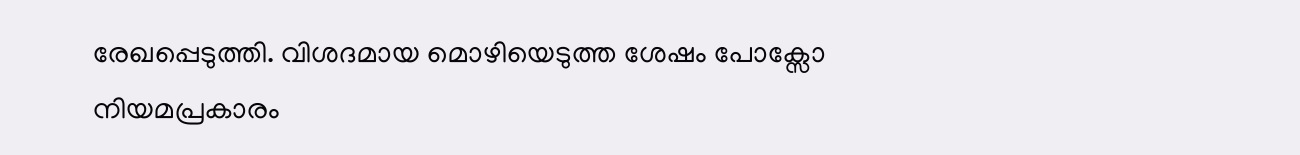രേഖപ്പെടുത്തി. വിശദമായ മൊഴിയെടുത്ത ശേഷം പോക്സോ നിയമപ്രകാരം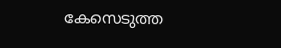കേസെടുത്ത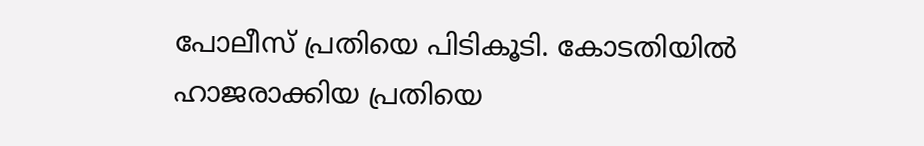പോലീസ് പ്രതിയെ പിടികൂടി. കോടതിയിൽ ഹാജരാക്കിയ പ്രതിയെ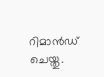റിമാൻഡ് ചെയ്തു.